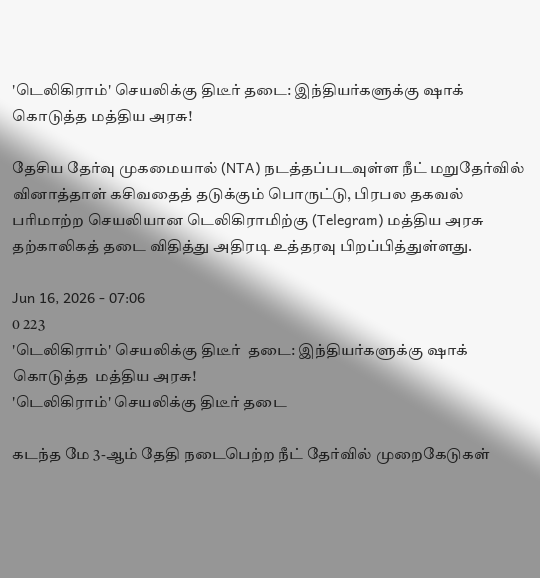'டெலிகிராம்' செயலிக்கு திடீர் தடை: இந்தியர்களுக்கு ஷாக் கொடுத்த மத்திய அரசு!

தேசிய தேர்வு முகமையால் (NTA) நடத்தப்படவுள்ள நீட் மறுதேர்வில் வினாத்தாள் கசிவதைத் தடுக்கும் பொருட்டு, பிரபல தகவல் பரிமாற்ற செயலியான டெலிகிராமிற்கு (Telegram) மத்திய அரசு தற்காலிகத் தடை விதித்து அதிரடி உத்தரவு பிறப்பித்துள்ளது.

Jun 16, 2026 - 07:06
0 223
'டெலிகிராம்' செயலிக்கு திடீர்  தடை: இந்தியர்களுக்கு ஷாக் கொடுத்த  மத்திய அரசு!
'டெலிகிராம்' செயலிக்கு திடீர் தடை

கடந்த மே 3-ஆம் தேதி நடைபெற்ற நீட் தேர்வில் முறைகேடுகள்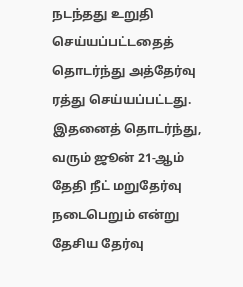நடந்தது உறுதி செய்யப்பட்டதைத் தொடர்ந்து அத்தேர்வு ரத்து செய்யப்பட்டது. இதனைத் தொடர்ந்து, வரும் ஜூன் 21-ஆம் தேதி நீட் மறுதேர்வு நடைபெறும் என்று தேசிய தேர்வு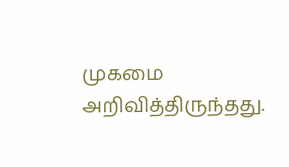முகமை அறிவித்திருந்தது.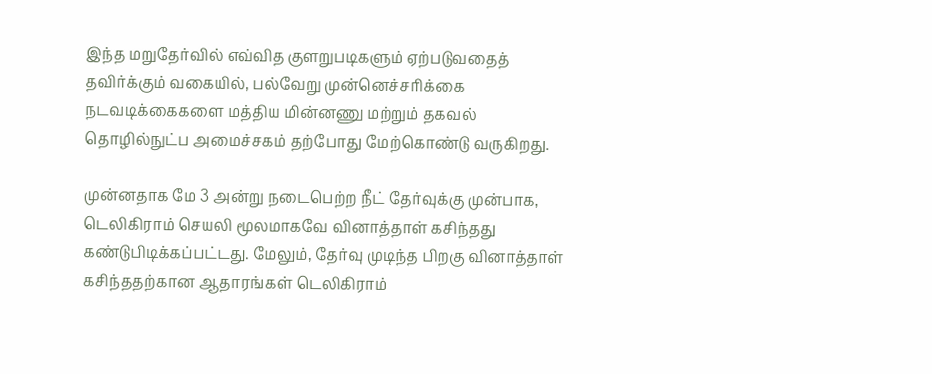இந்த மறுதேர்வில் எவ்வித குளறுபடிகளும் ஏற்படுவதைத் தவிர்க்கும் வகையில், பல்வேறு முன்னெச்சரிக்கை நடவடிக்கைகளை மத்திய மின்னணு மற்றும் தகவல் தொழில்நுட்ப அமைச்சகம் தற்போது மேற்கொண்டு வருகிறது.

முன்னதாக மே 3 அன்று நடைபெற்ற நீட் தேர்வுக்கு முன்பாக, டெலிகிராம் செயலி மூலமாகவே வினாத்தாள் கசிந்தது கண்டுபிடிக்கப்பட்டது. மேலும், தேர்வு முடிந்த பிறகு வினாத்தாள் கசிந்ததற்கான ஆதாரங்கள் டெலிகிராம்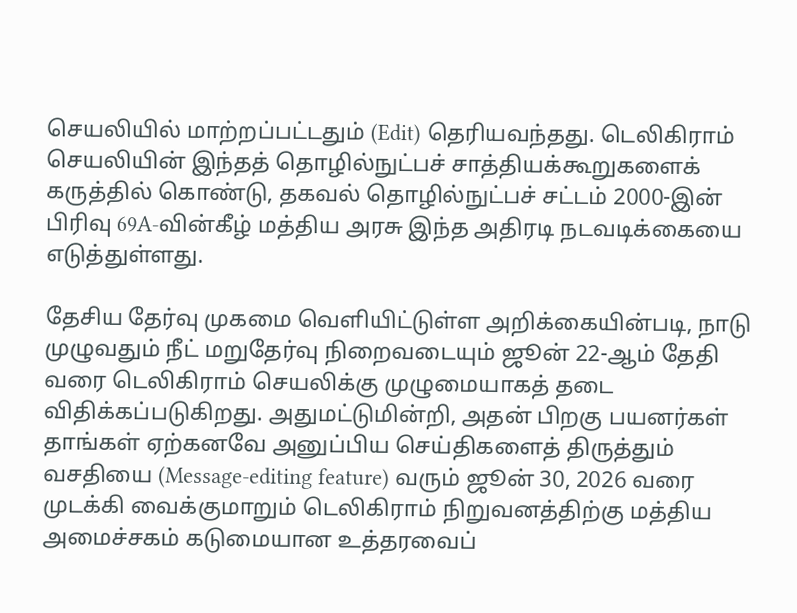செயலியில் மாற்றப்பட்டதும் (Edit) தெரியவந்தது. டெலிகிராம் செயலியின் இந்தத் தொழில்நுட்பச் சாத்தியக்கூறுகளைக் கருத்தில் கொண்டு, தகவல் தொழில்நுட்பச் சட்டம் 2000-இன் பிரிவு 69A-வின்கீழ் மத்திய அரசு இந்த அதிரடி நடவடிக்கையை எடுத்துள்ளது.

தேசிய தேர்வு முகமை வெளியிட்டுள்ள அறிக்கையின்படி, நாடு முழுவதும் நீட் மறுதேர்வு நிறைவடையும் ஜூன் 22-ஆம் தேதி வரை டெலிகிராம் செயலிக்கு முழுமையாகத் தடை விதிக்கப்படுகிறது. அதுமட்டுமின்றி, அதன் பிறகு பயனர்கள் தாங்கள் ஏற்கனவே அனுப்பிய செய்திகளைத் திருத்தும் வசதியை (Message-editing feature) வரும் ஜூன் 30, 2026 வரை முடக்கி வைக்குமாறும் டெலிகிராம் நிறுவனத்திற்கு மத்திய அமைச்சகம் கடுமையான உத்தரவைப்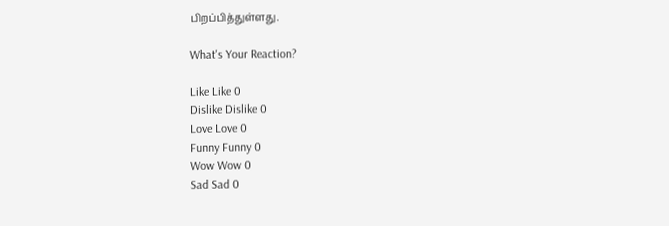பிறப்பித்துள்ளது.

What's Your Reaction?

Like Like 0
Dislike Dislike 0
Love Love 0
Funny Funny 0
Wow Wow 0
Sad Sad 0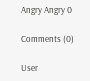Angry Angry 0

Comments (0)

User